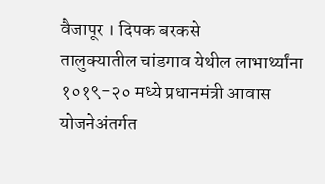वैजापूर । दिपक बरकसे
तालुक्यातील चांडगाव येथील लाभार्थ्यांना १०१९-२० मध्ये प्रधानमंत्री आवास योजनेअंतर्गत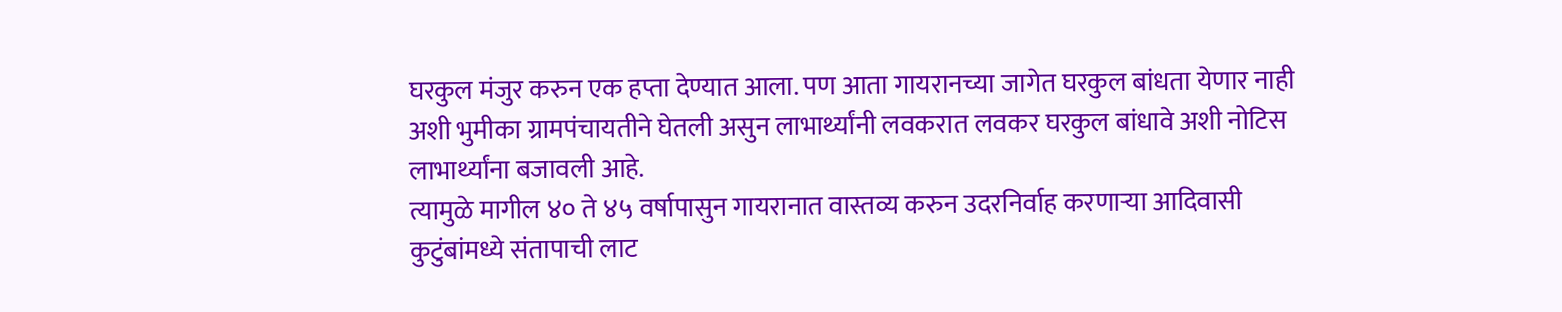घरकुल मंजुर करुन एक हप्ता देण्यात आला. पण आता गायरानच्या जागेत घरकुल बांधता येणार नाही अशी भुमीका ग्रामपंचायतीने घेतली असुन लाभार्थ्यांनी लवकरात लवकर घरकुल बांधावे अशी नोटिस लाभार्थ्यांना बजावली आहे.
त्यामुळे मागील ४० ते ४५ वर्षापासुन गायरानात वास्तव्य करुन उदरनिर्वाह करणाऱ्या आदिवासी कुटुंबांमध्ये संतापाची लाट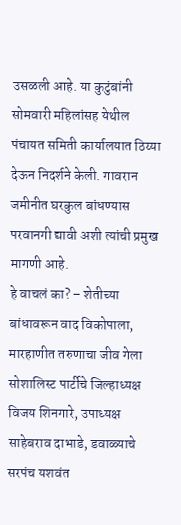उसळली आहे. या कुटुंबांनी सोमवारी महिलांसह येथील पंचायत समिती कार्यालयात ठिय्या देऊन निदर्शने केली. गावरान जमीनीत घरकुल बांधण्यास परवानगी द्यावी अशी त्यांची प्रमुख मागणी आहे.
हे वाचलं का? – शेतीच्या बांधावरून वाद विकोपाला, मारहाणीत तरुणाचा जीव गेला
सोशालिस्ट पार्टीचे जिल्हाध्यक्ष विजय शिनगारे, उपाध्यक्ष साहेबराव दाभाडे, डवाळ्याचे सरपंच यशवंत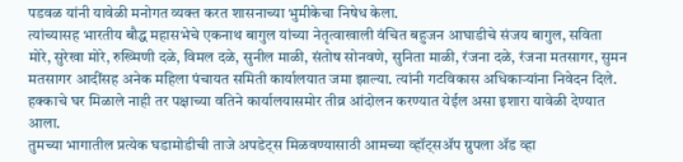पडवळ यांनी यावेळी मनोगत व्यक्त करत शासनाच्या भुमीकेचा निषेध केला.
त्यांच्यासह भारतीय बौद्ध महासभेचे एकनाथ बागुल यांच्या नेतृत्वाखाली वंचित बहुजन आघाडीचे संजय बागुल, सविता मोरे, सुरेखा मोरे, रुख्मिणी दळे, विमल दळे, सुनील माळी, संतोष सोनवणे, सुनिता माळी, रंजना दळे, रंजना मतसागर, सुमन मतसागर आदींसह अनेक महिला पंचायत समिती कार्यालयात जमा झाल्या. त्यांनी गटविकास अधिकाऱ्यांना निवेदन दिले. हक्काचे घर मिळाले नाही तर पक्षाच्या वतिने कार्यालयासमोर तीव्र आंदोलन करण्यात येईल असा इशारा यावेळी देण्यात आला.
तुमच्या भागातील प्रत्येक घडामोडीची ताजे अपडेट्स मिळवण्यासाठी आमच्या व्हॉट्सॲप ग्रुपला ॲड व्हा